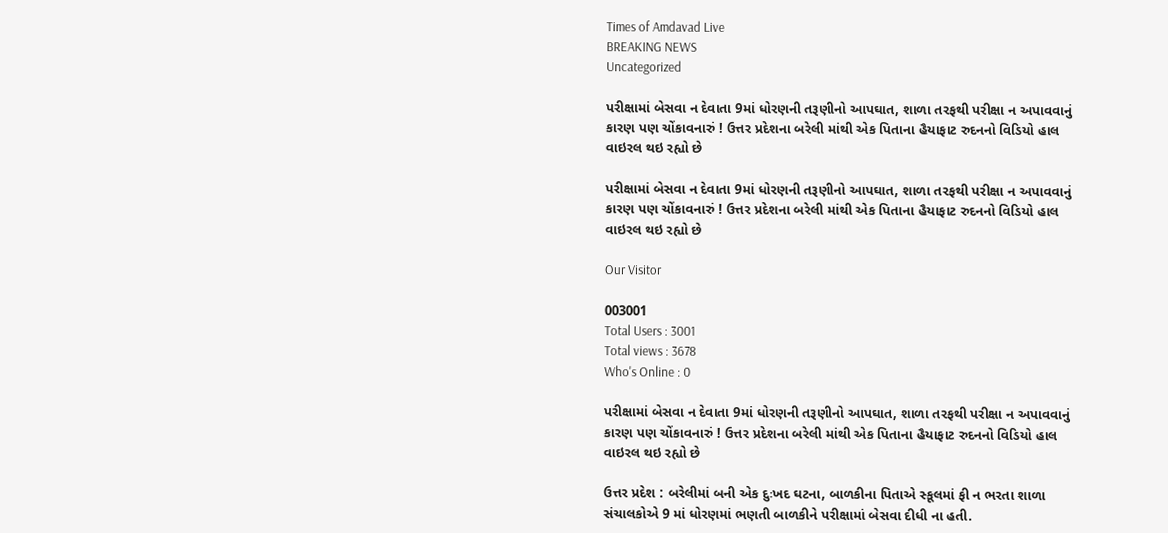Times of Amdavad Live
BREAKING NEWS
Uncategorized

પરીક્ષામાં બેસવા ન દેવાતા 9માં ધોરણની તરૂણીનો આપઘાત, શાળા તરફથી પરીક્ષા ન અપાવવાનું કારણ પણ ચોંકાવનારું ! ઉત્તર પ્રદેશના બરેલી માંથી એક પિતાના હૈયાફાટ રુદનનો વિડિયો હાલ વાઇરલ થઇ રહ્યો છે

પરીક્ષામાં બેસવા ન દેવાતા 9માં ધોરણની તરૂણીનો આપઘાત, શાળા તરફથી પરીક્ષા ન અપાવવાનું કારણ પણ ચોંકાવનારું ! ઉત્તર પ્રદેશના બરેલી માંથી એક પિતાના હૈયાફાટ રુદનનો વિડિયો હાલ વાઇરલ થઇ રહ્યો છે

Our Visitor

003001
Total Users : 3001
Total views : 3678
Who's Online : 0

પરીક્ષામાં બેસવા ન દેવાતા 9માં ધોરણની તરૂણીનો આપઘાત, શાળા તરફથી પરીક્ષા ન અપાવવાનું કારણ પણ ચોંકાવનારું ! ઉત્તર પ્રદેશના બરેલી માંથી એક પિતાના હૈયાફાટ રુદનનો વિડિયો હાલ વાઇરલ થઇ રહ્યો છે

ઉત્તર પ્રદેશ : બરેલીમાં બની એક દુઃખદ ઘટના, બાળકીના પિતાએ સ્કૂલમાં ફી ન ભરતા શાળા સંચાલકોએ 9 માં ધોરણમાં ભણતી બાળકીને પરીક્ષામાં બેસવા દીધી ના હતી.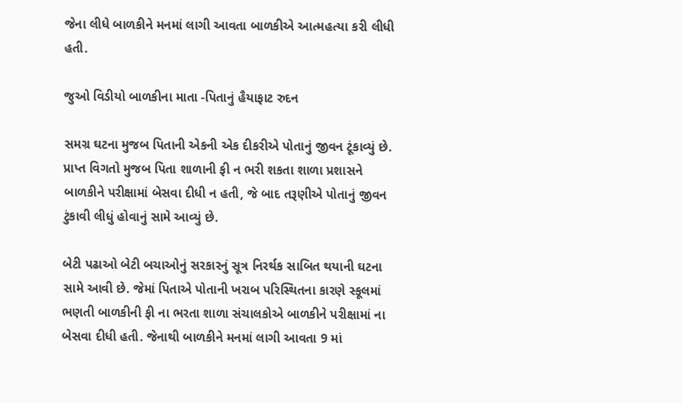જેના લીધે બાળકીને મનમાં લાગી આવતા બાળકીએ આત્મહત્યા કરી લીધી હતી.

જુઓ વિડીયો બાળકીના માતા -પિતાનું હૈયાફાટ રુદન

સમગ્ર ઘટના મુજબ પિતાની એકની એક દીકરીએ પોતાનું જીવન ટૂંકાવ્યું છે. પ્રાપ્ત વિગતો મુજબ પિતા શાળાની ફી ન ભરી શકતા શાળા પ્રશાસને બાળકીને પરીક્ષામાં બેસવા દીધી ન હતી, જે બાદ તરૂણીએ પોતાનું જીવન ટુંકાવી લીધું હોવાનું સામે આવ્યું છે.

બેટી પઢાઓ બેટી બચાઓનું સરકારનું સૂત્ર નિરર્થક સાબિત થયાની ઘટના સામે આવી છે. જેમાં પિતાએ પોતાની ખરાબ પરિસ્થિતના કારણે સ્કૂલમાં ભણતી બાળકીની ફી ના ભરતા શાળા સંચાલકોએ બાળકીને પરીક્ષામાં ના બેસવા દીધી હતી. જેનાથી બાળકીને મનમાં લાગી આવતા 9 માં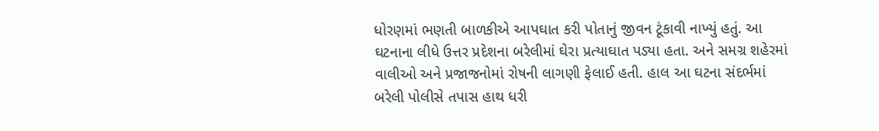ધોરણમાં ભણતી બાળકીએ આપઘાત કરી પોતાનું જીવન ટૂંકાવી નાખ્યું હતું. આ ઘટનાના લીધે ઉત્તર પ્રદેશના બરેલીમાં ઘેરા પ્રત્યાઘાત પડ્યા હતા. અને સમગ્ર શહેરમાં વાલીઓ અને પ્રજાજનોમાં રોષની લાગણી ફેલાઈ હતી. હાલ આ ઘટના સંદર્ભમાં બરેલી પોલીસે તપાસ હાથ ધરી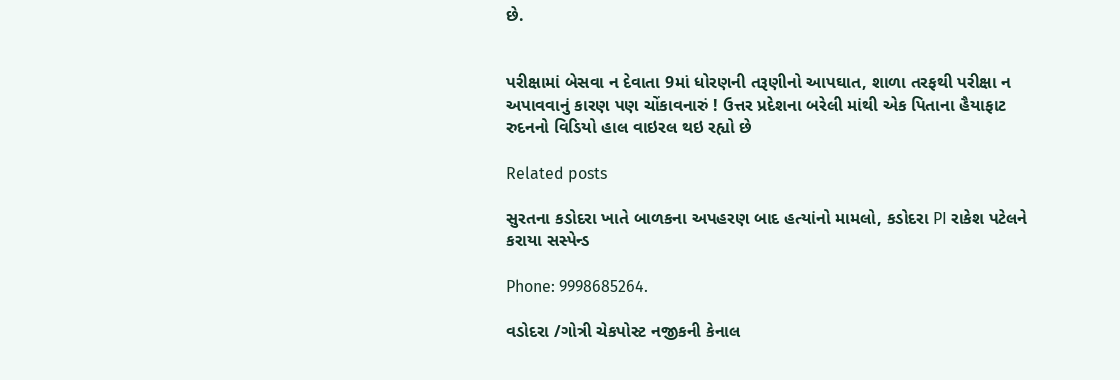છે.


પરીક્ષામાં બેસવા ન દેવાતા 9માં ધોરણની તરૂણીનો આપઘાત, શાળા તરફથી પરીક્ષા ન અપાવવાનું કારણ પણ ચોંકાવનારું ! ઉત્તર પ્રદેશના બરેલી માંથી એક પિતાના હૈયાફાટ રુદનનો વિડિયો હાલ વાઇરલ થઇ રહ્યો છે

Related posts

સુરતના કડોદરા ખાતે બાળકના અપહરણ બાદ હત્યાંનો મામલો, કડોદરા PI રાકેશ પટેલને કરાયા સસ્પેન્ડ

Phone: 9998685264.

વડોદરા /ગોત્રી ચેકપોસ્ટ નજીકની કેનાલ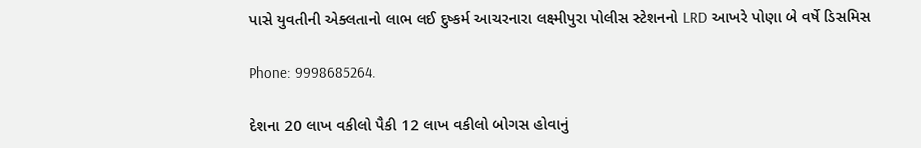પાસે યુવતીની એક્લતાનો લાભ લઈ દુષ્કર્મ આચરનારા લક્ષ્મીપુરા પોલીસ સ્ટેશનનો LRD આખરે પોણા બે વર્ષે ડિસમિસ

Phone: 9998685264.

દેશના 20 લાખ વકીલો પૈકી 12 લાખ વકીલો બોગસ હોવાનું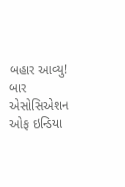બહાર આવ્યુ! બાર એસોસિએશન ઓફ ઇન્ડિયા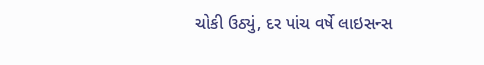ચોકી ઉઠ્યું, દર પાંચ વર્ષે લાઇસન્સ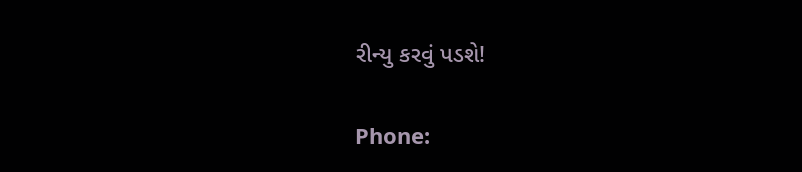રીન્યુ કરવું પડશે!

Phone: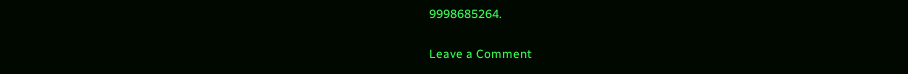9998685264.

Leave a Comment